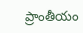ప్రాంతీయం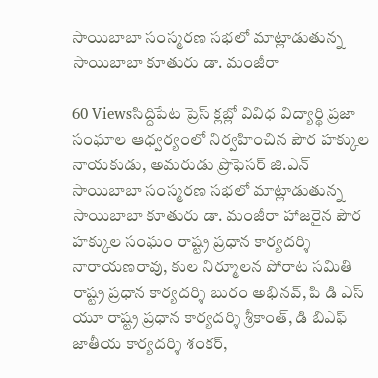సాయిబాబా సంస్మరణ సభలో మాట్లాడుతున్న సాయిబాబా కూతురు డా. మంజీరా

60 Viewsసిద్దిపేట ప్రెస్ క్లబ్లో వివిధ విద్యార్థి ప్రజా సంఘాల ఆధ్వర్యంలో నిర్వహించిన పౌర హక్కుల నాయకుడు, అమరుడు ప్రొఫెసర్ జి.ఎన్ సాయిబాబా సంస్మరణ సభలో మాట్లాడుతున్న సాయిబాబా కూతురు డా. మంజీరా హాజరైన పౌర హక్కుల సంఘం రాష్ట్ర ప్రధాన కార్యదర్శి నారాయణరావు, కుల నిర్మూలన పోరాట సమితి రాష్ట్ర ప్రధాన కార్యదర్శి బురం అభినవ్, పి డి ఎస్ యూ రాష్ట్ర ప్రధాన కార్యదర్శి శ్రీకాంత్, డి బిఎఫ్ జాతీయ కార్యదర్శి శంకర్,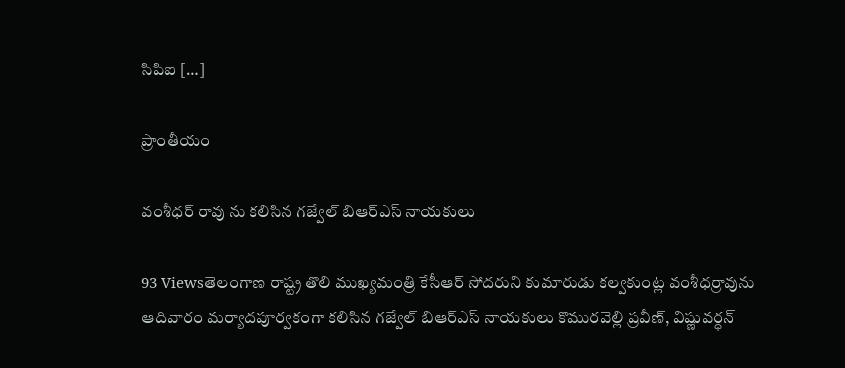సిపిఐ […]

ప్రాంతీయం

వంశీధర్ రావు ను కలిసిన గజ్వేల్ బిఆర్ఎస్ నాయకులు

93 Viewsతెలంగాణ రాష్ట్ర తొలి ముఖ్యమంత్రి కేసీఆర్ సోదరుని కుమారుడు కల్వకుంట్ల వంశీధర్రావును ఆదివారం మర్యాదపూర్వకంగా కలిసిన గజ్వేల్ బిఆర్ఎస్ నాయకులు కొమురవెల్లి ప్రవీణ్, విష్ణువర్ధన్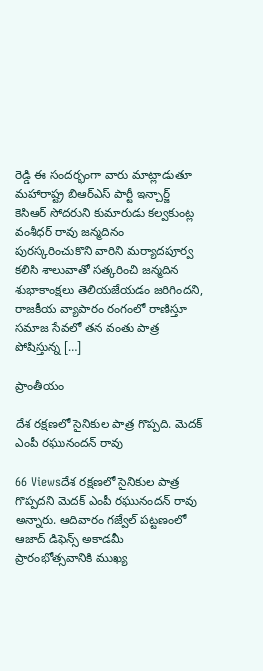రెడ్డి ఈ సందర్భంగా వారు మాట్లాడుతూ మహారాష్ట్ర బిఆర్ఎస్ పార్టీ ఇన్చార్జ్ కెసిఆర్ సోదరుని కుమారుడు కల్వకుంట్ల వంశీధర్ రావు జన్మదినం పురస్కరించుకొని వారిని మర్యాదపూర్వ కలిసి శాలువాతో సత్కరించి జన్మదిన శుభాకాంక్షలు తెలియజేయడం జరిగిందని, రాజకీయ వ్యాపారం రంగంలో రాణిస్తూ సమాజ సేవలో తన వంతు పాత్ర పోషిస్తున్న […]

ప్రాంతీయం

దేశ రక్షణలో సైనికుల పాత్ర గొప్పది. మెదక్ ఎంపీ రఘునందన్ రావు

66 Viewsదేశ రక్షణలో సైనికుల పాత్ర గొప్పదని మెదక్ ఎంపీ రఘునందన్ రావు అన్నారు. ఆదివారం గజ్వేల్ పట్టణంలో ఆజాద్ డిఫెన్స్ అకాడమీ ప్రారంభోత్సవానికి ముఖ్య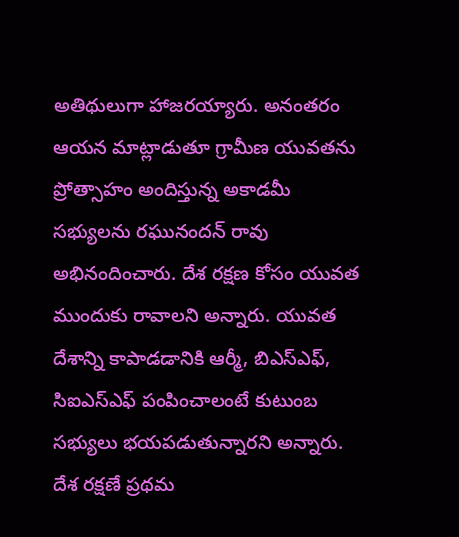అతిథులుగా హాజరయ్యారు. అనంతరం ఆయన మాట్లాడుతూ గ్రామీణ యువతను ప్రోత్సాహం అందిస్తున్న అకాడమీ సభ్యులను రఘునందన్ రావు అభినందించారు. దేశ రక్షణ కోసం యువత ముందుకు రావాలని అన్నారు. యువత దేశాన్ని కాపాడడానికి ఆర్మీ, బిఎస్ఎఫ్, సిఐఎస్ఎఫ్ పంపించాలంటే కుటుంబ సభ్యులు భయపడుతున్నారని అన్నారు. దేశ రక్షణే ప్రథమ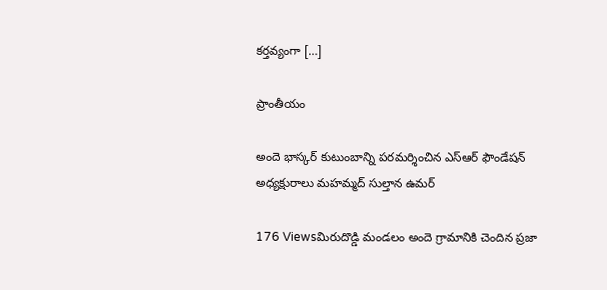కర్తవ్యంగా […]

ప్రాంతీయం

అందె భాస్కర్ కుటుంబాన్ని పరమర్శించిన ఎస్ఆర్ ఫౌండేషన్ అధ్యక్షురాలు మహమ్మద్ సుల్తాన ఉమర్

176 Viewsమిరుదొడ్డి మండలం అందె గ్రామానికి చెందిన ప్రజా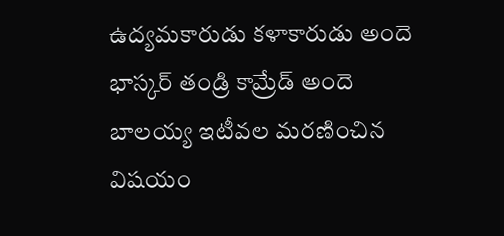ఉద్యమకారుడు కళాకారుడు అందె భాస్కర్ తండ్రి కామ్రేడ్ అందె బాలయ్య ఇటీవల మరణించిన విషయం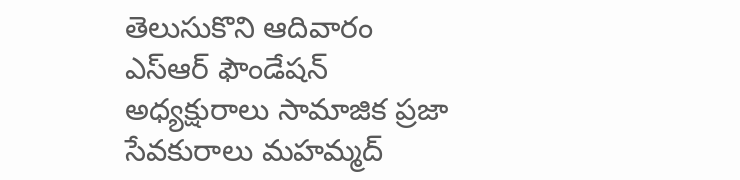తెలుసుకొని ఆదివారం ఎస్ఆర్ ఫౌండేషన్ అధ్యక్షురాలు సామాజిక ప్రజా సేవకురాలు మహమ్మద్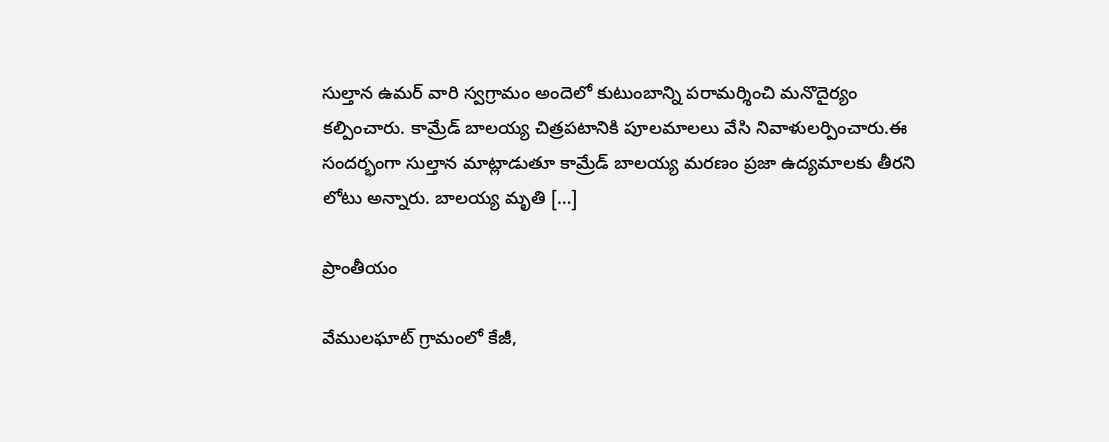సుల్తాన ఉమర్ వారి స్వగ్రామం అందెలో కుటుంబాన్ని పరామర్శించి మనొదైర్యం కల్పించారు. కామ్రేడ్ బాలయ్య చిత్రపటానికి పూలమాలలు వేసి నివాళులర్పించారు.ఈ సందర్భంగా సుల్తాన మాట్లాడుతూ కామ్రేడ్ బాలయ్య మరణం ప్రజా ఉద్యమాలకు తీరని లోటు అన్నారు. బాలయ్య మృతి […]

ప్రాంతీయం

వేములఘాట్ గ్రామంలో కేజీ,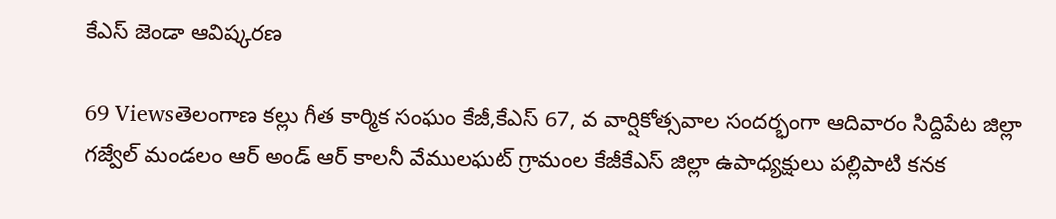కేఎస్ జెండా ఆవిష్కరణ

69 Viewsతెలంగాణ కల్లు గీత కార్మిక సంఘం కేజీ,కేఎస్ 67, వ వార్షికోత్సవాల సందర్భంగా ఆదివారం సిద్దిపేట జిల్లా గజ్వేల్ మండలం ఆర్ అండ్ ఆర్ కాలనీ వేములఘట్ గ్రామంల కేజీకేఎస్ జిల్లా ఉపాధ్యక్షులు పల్లిపాటి కనక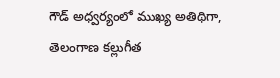గౌడ్ అధ్వర్యంలో ముఖ్య అతిథిగా, తెలంగాణ కల్లుగీత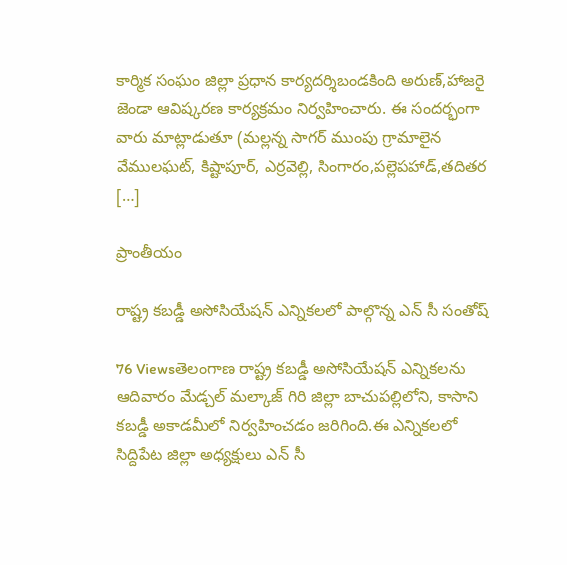కార్మిక సంఘం జిల్లా ప్రధాన కార్యదర్శిబండకింది అరుణ్,హాజరై జెండా ఆవిష్కరణ కార్యక్రమం నిర్వహించారు. ఈ సందర్భంగా వారు మాట్లాడుతూ (మల్లన్న సాగర్ ముంపు గ్రామాలైన వేములఘట్, కిష్టాపూర్, ఎర్రవెల్లి, సింగారం,పల్లెపహాడ్,తదితర […]

ప్రాంతీయం

రాష్ట్ర కబడ్డీ అసోసియేషన్ ఎన్నికలలో పాల్గొన్న ఎన్ సీ సంతోష్

76 Viewsతెలంగాణ రాష్ట్ర కబడ్డీ అసోసియేషన్ ఎన్నికలను ఆదివారం మేడ్చల్ మల్కాజ్ గిరి జిల్లా బాచుపల్లిలోని, కాసాని కబడ్డీ అకాడమీలో నిర్వహించడం జరిగింది.ఈ ఎన్నికలలో సిద్దిపేట జిల్లా అధ్యక్షులు ఎన్ సీ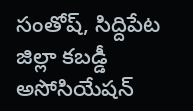సంతోష్, సిద్దిపేట జిల్లా కబడ్డీ అసోసియేషన్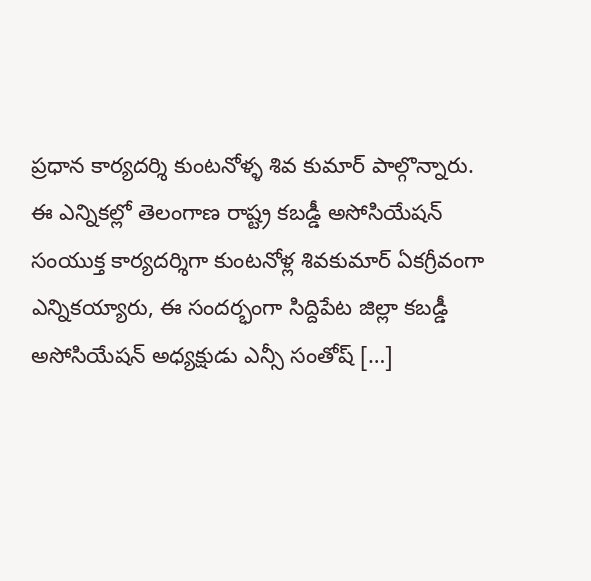ప్రధాన కార్యదర్శి కుంటనోళ్ళ శివ కుమార్ పాల్గొన్నారు. ఈ ఎన్నికల్లో తెలంగాణ రాష్ట్ర కబడ్డీ అసోసియేషన్ సంయుక్త కార్యదర్శిగా కుంటనోళ్ల శివకుమార్ ఏకగ్రీవంగా ఎన్నికయ్యారు, ఈ సందర్భంగా సిద్దిపేట జిల్లా కబడ్డీ అసోసియేషన్ అధ్యక్షుడు ఎన్సీ సంతోష్ […]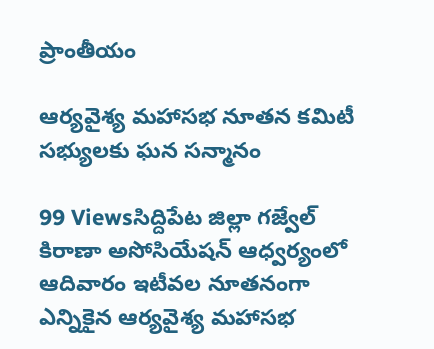ప్రాంతీయం

ఆర్యవైశ్య మహాసభ నూతన కమిటీ సభ్యులకు ఘన సన్మానం

99 Viewsసిద్దిపేట జిల్లా గజ్వేల్ కిరాణా అసోసియేషన్ ఆధ్వర్యంలో ఆదివారం ఇటీవల నూతనంగా ఎన్నికైన ఆర్యవైశ్య మహాసభ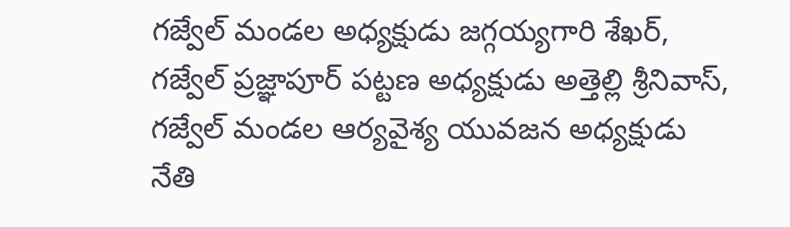గజ్వేల్ మండల అధ్యక్షుడు జగ్గయ్యగారి శేఖర్, గజ్వేల్ ప్రజ్ఞాపూర్ పట్టణ అధ్యక్షుడు అత్తెల్లి శ్రీనివాస్, గజ్వేల్ మండల ఆర్యవైశ్య యువజన అధ్యక్షుడు నేతి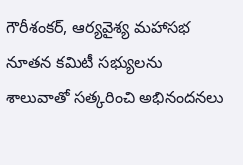గౌరీశంకర్, ఆర్యవైశ్య మహాసభ నూతన కమిటీ సభ్యులను శాలువాతో సత్కరించి అభినందనలు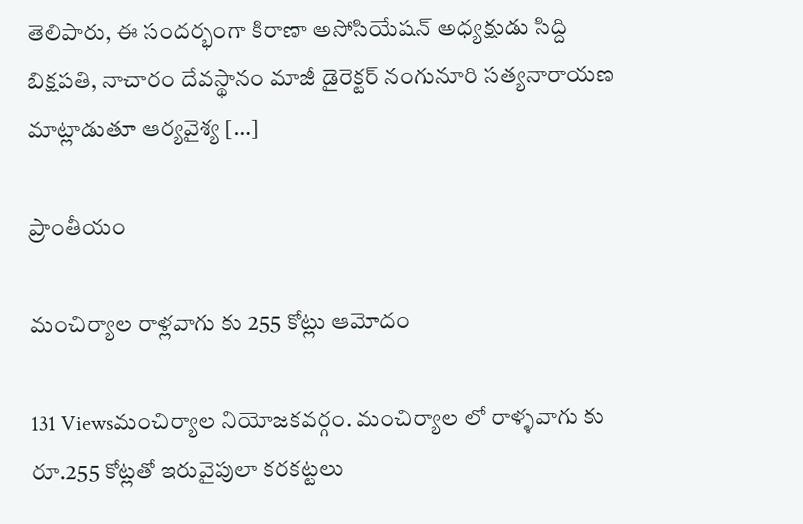తెలిపారు, ఈ సందర్భంగా కిరాణా అసోసియేషన్ అధ్యక్షుడు సిద్ది బిక్షపతి, నాచారం దేవస్థానం మాజీ డైరెక్టర్ నంగునూరి సత్యనారాయణ మాట్లాడుతూ ఆర్యవైశ్య […]

ప్రాంతీయం

మంచిర్యాల రాళ్లవాగు కు 255 కోట్లు ఆమోదం

131 Viewsమంచిర్యాల నియోజకవర్గం. మంచిర్యాల లో రాళ్ళవాగు కు రూ.255 కోట్లతో ఇరువైపులా కరకట్టలు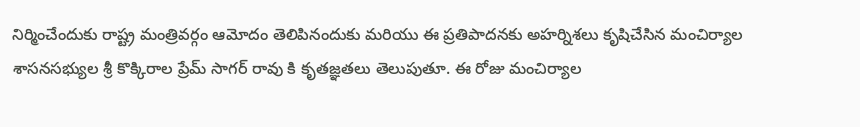నిర్మించేందుకు రాష్ట్ర మంత్రివర్గం ఆమోదం తెలిపినందుకు మరియు ఈ ప్రతిపాదనకు అహర్నిశలు కృషిచేసిన మంచిర్యాల శాసనసభ్యుల శ్రీ కొక్కిరాల ప్రేమ్ సాగర్ రావు కి కృతజ్ఞతలు తెలుపుతూ. ఈ రోజు మంచిర్యాల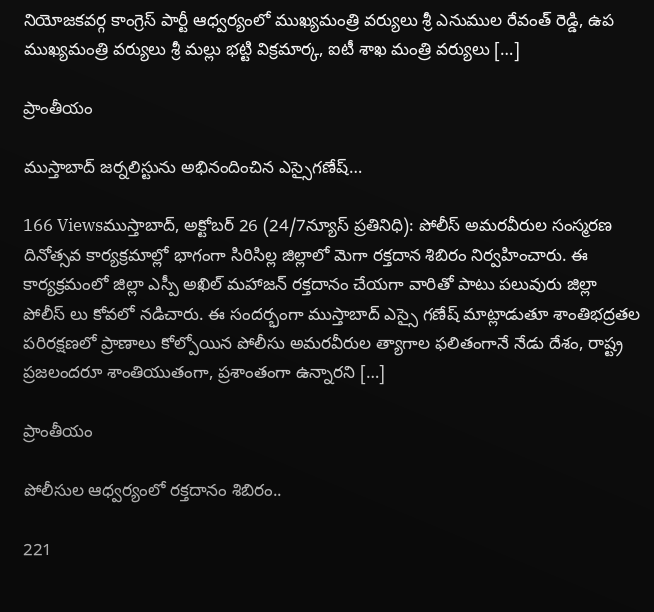నియోజకవర్గ కాంగ్రెస్ పార్టీ ఆధ్వర్యంలో ముఖ్యమంత్రి వర్యులు శ్రీ ఎనుముల రేవంత్ రెడ్డి, ఉప ముఖ్యమంత్రి వర్యులు శ్రీ మల్లు భట్టి విక్రమార్క, ఐటీ శాఖ మంత్రి వర్యులు […]

ప్రాంతీయం

ముస్తాబాద్ జర్నలిస్టును అభినందించిన ఎస్సైగణేష్…

166 Viewsముస్తాబాద్, అక్టోబర్ 26 (24/7న్యూస్ ప్రతినిధి): పోలీస్‌ అమరవీరుల సంస్మరణ దినోత్సవ కార్యక్రమాల్లో భాగంగా సిరిసిల్ల జిల్లాలో మెగా రక్తదాన శిబిరం నిర్వహించారు. ఈ కార్యక్రమంలో జిల్లా ఎస్పీ అఖిల్ మహాజన్ రక్తదానం చేయగా వారితో పాటు పలువురు జిల్లా పోలీస్ లు కోవలో నడిచారు. ఈ సందర్భంగా ముస్తాబాద్ ఎస్సై గణేష్ మాట్లాడుతూ శాంతిభద్రతల పరిరక్షణలో ప్రాణాలు కోల్పోయిన పోలీసు అమరవీరుల త్యాగాల ఫలితంగానే నేడు దేశం, రాష్ట్ర ప్రజలందరూ శాంతియుతంగా, ప్రశాంతంగా ఉన్నారని […]

ప్రాంతీయం

పోలీసుల ఆధ్వర్యంలో రక్తదానం శిబిరం..

221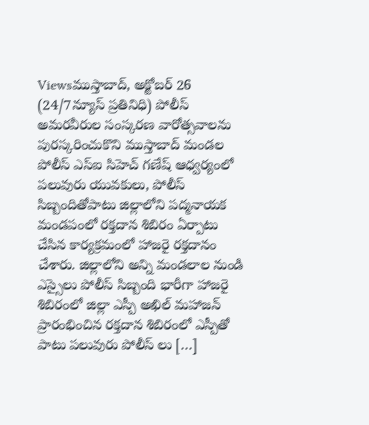Viewsముస్తాబాద్, అక్టోబర్ 26 (24/7న్యూస్ ప్రతినిధి) పోలీస్ అమరవీరుల సంస్కరణ వారోత్సవాలను పురస్కరించుకొని ముస్తాబాద్ మండల పోలీస్ ఎస్ఐ సిహెచ్ గణేష్ ఆధ్వర్యంలో పలువురు యువకులు, పోలీస్ సిబ్బందితోపాటు జిల్లాలోని పద్మనాయక మండపంలో రక్తదాన శిబిరం ఏర్పాటు చేసిన కార్యక్రమంలో హాజరై రక్తదానం చేశారు. జిల్లాలోని అన్ని మండలాల నుండి ఎస్సైలు పోలీస్ సిబ్బంది భారీగా హాజరై శిబిరంలో జిల్లా ఎస్పీ అఖిల్ మహాజన్ ప్రారంభించిన రక్తదాన శిబిరంలో ఎస్పీతో పాటు పలువురు పోలీస్ లు […]